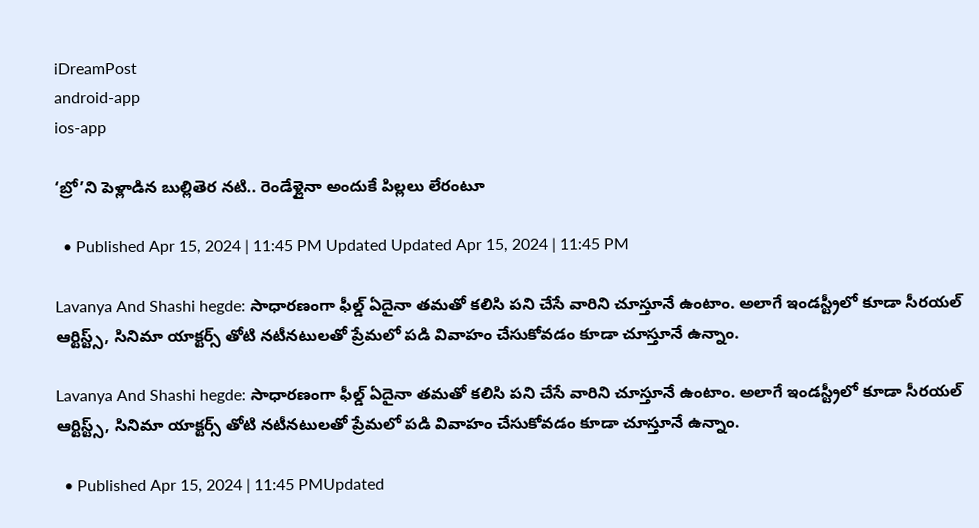iDreamPost
android-app
ios-app

‘బ్రో’ని పెళ్లాడిన బుల్లితెర నటి.. రెండేళ్లైనా అందుకే పిల్లలు లేరంటూ

  • Published Apr 15, 2024 | 11:45 PM Updated Updated Apr 15, 2024 | 11:45 PM

Lavanya And Shashi hegde: సాధారణంగా ఫీల్డ్ ఏదైనా తమతో కలిసి పని చేసే వారిని చూస్తూనే ఉంటాం. అలాగే ఇండస్ట్రీలో కూడా సీరయల్ ఆర్టిస్ట్స్, సినిమా యాక్టర్స్ తోటి నటీనటులతో ప్రేమలో పడి వివాహం చేసుకోవడం కూడా చూస్తూనే ఉన్నాం.

Lavanya And Shashi hegde: సాధారణంగా ఫీల్డ్ ఏదైనా తమతో కలిసి పని చేసే వారిని చూస్తూనే ఉంటాం. అలాగే ఇండస్ట్రీలో కూడా సీరయల్ ఆర్టిస్ట్స్, సినిమా యాక్టర్స్ తోటి నటీనటులతో ప్రేమలో పడి వివాహం చేసుకోవడం కూడా చూస్తూనే ఉన్నాం.

  • Published Apr 15, 2024 | 11:45 PMUpdated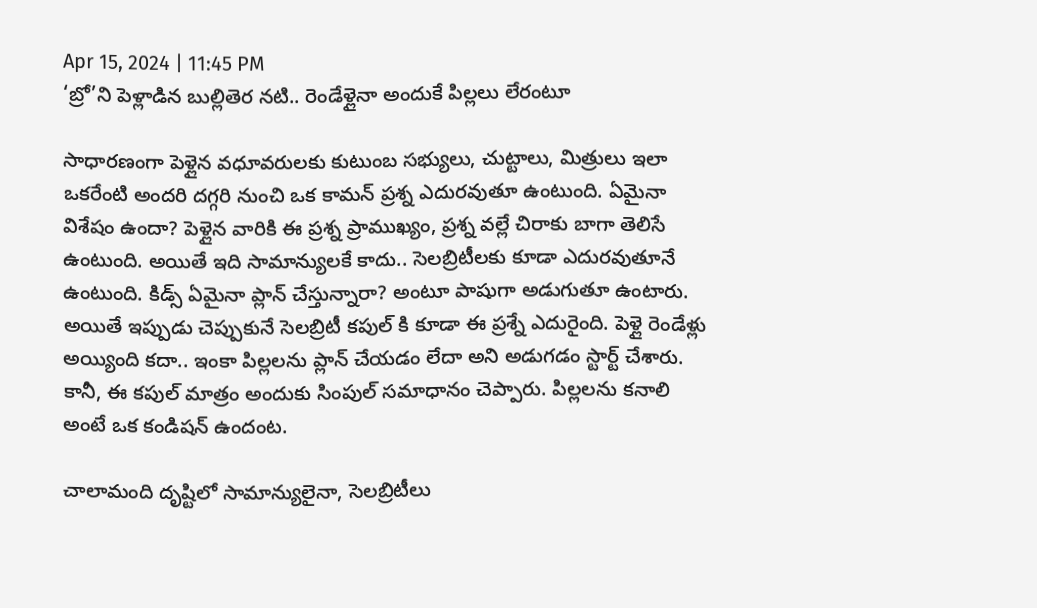Apr 15, 2024 | 11:45 PM
‘బ్రో’ని పెళ్లాడిన బుల్లితెర నటి.. రెండేళ్లైనా అందుకే పిల్లలు లేరంటూ

సాధారణంగా పెళ్లైన వధూవరులకు కుటుంబ సభ్యులు, చుట్టాలు, మిత్రులు ఇలా ఒకరేంటి అందరి దగ్గరి నుంచి ఒక కామన్ ప్రశ్న ఎదురవుతూ ఉంటుంది. ఏమైనా విశేషం ఉందా? పెళ్లైన వారికి ఈ ప్రశ్న ప్రాముఖ్యం, ప్రశ్న వల్లే చిరాకు బాగా తెలిసే ఉంటుంది. అయితే ఇది సామాన్యులకే కాదు.. సెలబ్రిటీలకు కూడా ఎదురవుతూనే ఉంటుంది. కిడ్స్ ఏమైనా ప్లాన్ చేస్తున్నారా? అంటూ పాషుగా అడుగుతూ ఉంటారు. అయితే ఇప్పుడు చెప్పుకునే సెలబ్రిటీ కపుల్ కి కూడా ఈ ప్రశ్నే ఎదురైంది. పెళ్లై రెండేళ్లు అయ్యింది కదా.. ఇంకా పిల్లలను ప్లాన్ చేయడం లేదా అని అడుగడం స్టార్ట్ చేశారు. కానీ, ఈ కపుల్ మాత్రం అందుకు సింపుల్ సమాధానం చెప్పారు. పిల్లలను కనాలి అంటే ఒక కండిషన్ ఉందంట.

చాలామంది దృష్టిలో సామాన్యులైనా, సెలబ్రిటీలు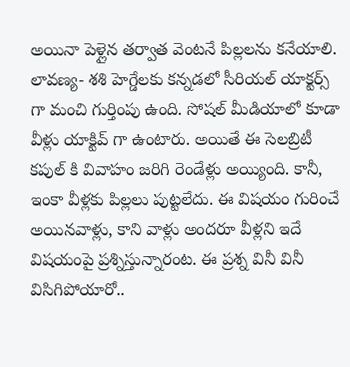అయినా పెళ్లైన తర్వాత వెంటనే పిల్లలను కనేయాలి. లావణ్య- శశి హెగ్డేలకు కన్నడలో సీరియల్ యాక్టర్స్ గా మంచి గుర్తింపు ఉంది. సోషల్ మీడియాలో కూడా వీళ్లు యాక్టివ్ గా ఉంటారు. అయితే ఈ సెలబ్రిటీ కపుల్ కి వివాహం జరిగి రెండేళ్లు అయ్యింది. కానీ, ఇంకా వీళ్లకు పిల్లలు పుట్టలేదు. ఈ విషయం గురించే అయినవాళ్లు, కాని వాళ్లు అందరూ వీళ్లని ఇదే విషయంపై ప్రశ్నిస్తున్నారంట. ఈ ప్రశ్న వినీ వినీ విసిగిపోయారో..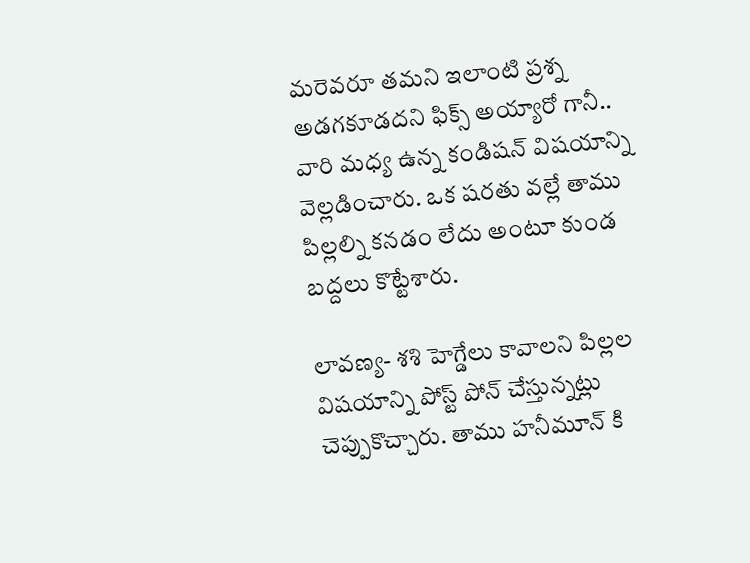మరెవరూ తమని ఇలాంటి ప్రశ్న అడగకూడదని ఫిక్స్ అయ్యారో గానీ.. వారి మధ్య ఉన్న కండిషన్ విషయాన్ని వెల్లడించారు. ఒక షరతు వల్లే తాము పిల్లల్ని కనడం లేదు అంటూ కుండ బద్దలు కొట్టేశారు.

లావణ్య- శశి హెగ్డేలు కావాలని పిల్లల విషయాన్ని పోస్ట్ పోన్ చేస్తున్నట్లు చెప్పుకొచ్చారు. తాము హనీమూన్ కి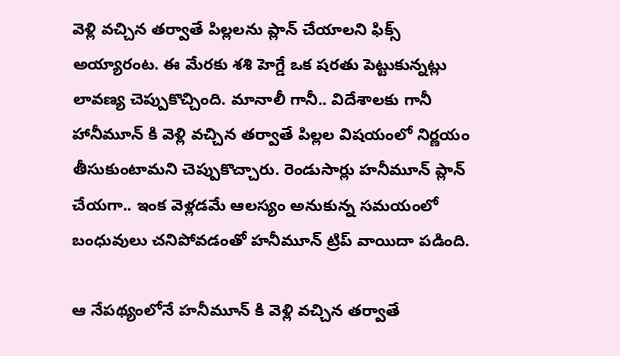వెళ్లి వచ్చిన తర్వాతే పిల్లలను ప్లాన్ చేయాలని ఫిక్స్ అయ్యారంట. ఈ మేరకు శశి హెగ్డే ఒక షరతు పెట్టుకున్నట్లు లావణ్య చెప్పుకొచ్చింది. మానాలీ గానీ.. విదేశాలకు గానీ హానీమూన్ కి వెళ్లి వచ్చిన తర్వాతే పిల్లల విషయంలో నిర్ణయం తీసుకుంటామని చెప్పుకొచ్చారు. రెండుసార్లు హనీమూన్ ప్లాన్ చేయగా.. ఇంక వెళ్లడమే ఆలస్యం అనుకున్న సమయంలో బంధువులు చనిపోవడంతో హనీమూన్ ట్రిప్ వాయిదా పడింది.

ఆ నేపథ్యంలోనే హనీమూన్ కి వెళ్లి వచ్చిన తర్వాతే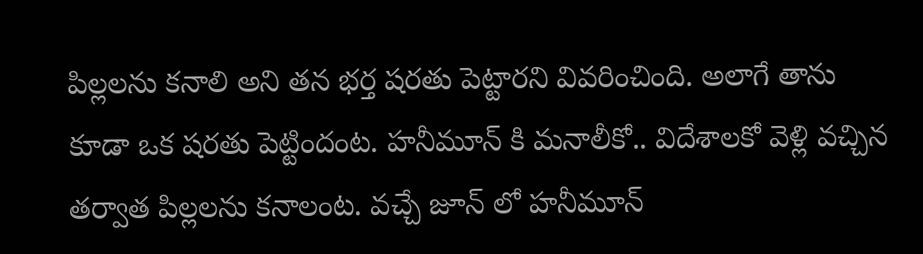పిల్లలను కనాలి అని తన భర్త షరతు పెట్టారని వివరించింది. అలాగే తాను కూడా ఒక షరతు పెట్టిందంట. హనీమూన్ కి మనాలీకో.. విదేశాలకో వెళ్లి వచ్చిన తర్వాత పిల్లలను కనాలంట. వచ్చే జూన్ లో హనీమూన్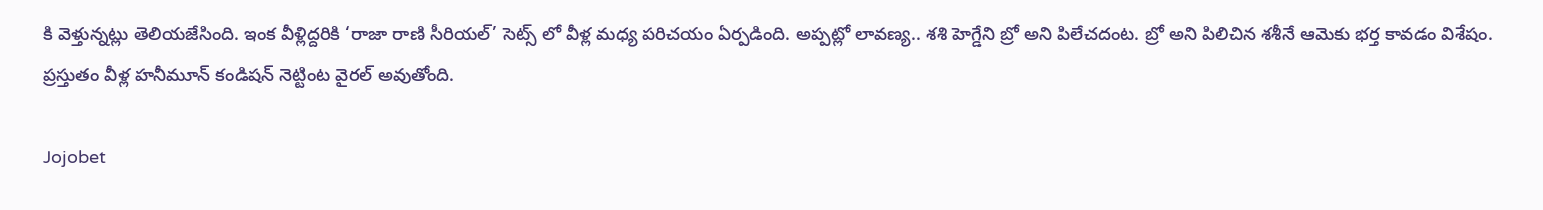కి వెళ్తున్నట్లు తెలియజేసింది. ఇంక వీళ్లిద్దరికి ‘రాజా రాణి సీరియల్’ సెట్స్ లో వీళ్ల మధ్య పరిచయం ఏర్పడింది. అప్పట్లో లావణ్య.. శశి హెగ్డేని బ్రో అని పిలేచదంట. బ్రో అని పిలిచిన శశీనే ఆమెకు భర్త కావడం విశేషం. ప్రస్తుతం వీళ్ల హనీమూన్ కండిషన్ నెట్టింట వైరల్ అవుతోంది.

Jojobet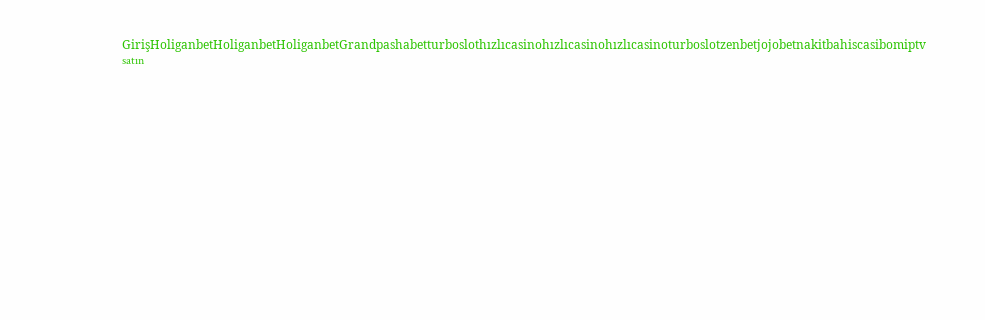GirişHoliganbetHoliganbetHoliganbetGrandpashabetturboslothızlıcasinohızlıcasinohızlıcasinoturboslotzenbetjojobetnakitbahiscasibomiptv satın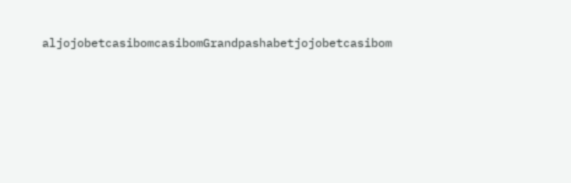aljojobetcasibomcasibomGrandpashabetjojobetcasibom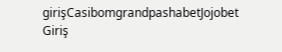girişCasibomgrandpashabetJojobet Giriş